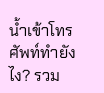น้ำเข้าโทรศัพท์ทำยังไง? รวม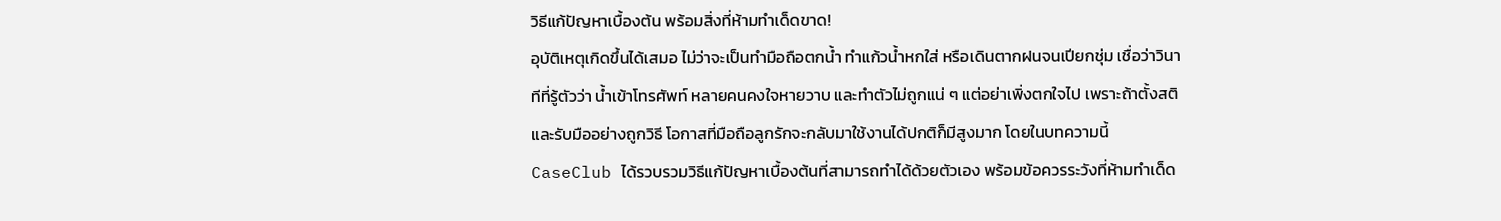วิธีแก้ปัญหาเบื้องต้น พร้อมสิ่งที่ห้ามทำเด็ดขาด!
อุบัติเหตุเกิดขึ้นได้เสมอ ไม่ว่าจะเป็นทำมือถือตกน้ำ ทำแก้วน้ำหกใส่ หรือเดินตากฝนจนเปียกชุ่ม เชื่อว่าวินาทีที่รู้ตัวว่า น้ำเข้าโทรศัพท์ หลายคนคงใจหายวาบ และทำตัวไม่ถูกแน่ ๆ แต่อย่าเพิ่งตกใจไป เพราะถ้าตั้งสติ และรับมืออย่างถูกวิธี โอกาสที่มือถือลูกรักจะกลับมาใช้งานได้ปกติก็มีสูงมาก โดยในบทความนี้ CaseClub ได้รวบรวมวิธีแก้ปัญหาเบื้องต้นที่สามารถทำได้ด้วยตัวเอง พร้อมข้อควรระวังที่ห้ามทำเด็ด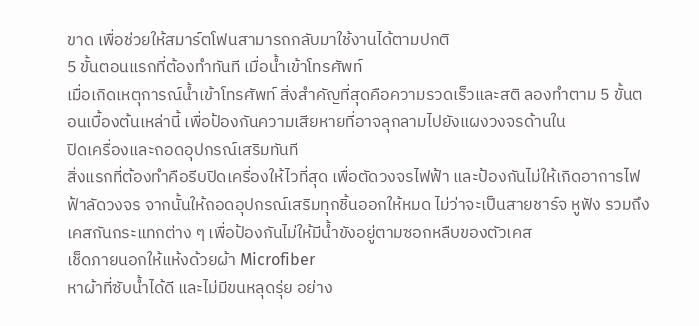ขาด เพื่อช่วยให้สมาร์ตโฟนสามารถกลับมาใช้งานได้ตามปกติ
5 ขั้นตอนแรกที่ต้องทำทันที เมื่อน้ำเข้าโทรศัพท์
เมื่อเกิดเหตุการณ์น้ำเข้าโทรศัพท์ สิ่งสำคัญที่สุดคือความรวดเร็วและสติ ลองทำตาม 5 ขั้นตอนเบื้องต้นเหล่านี้ เพื่อป้องกันความเสียหายที่อาจลุกลามไปยังแผงวงจรด้านใน
ปิดเครื่องและถอดอุปกรณ์เสริมทันที
สิ่งแรกที่ต้องทำคือรีบปิดเครื่องให้ไวที่สุด เพื่อตัดวงจรไฟฟ้า และป้องกันไม่ให้เกิดอาการไฟฟ้าลัดวงจร จากนั้นให้ถอดอุปกรณ์เสริมทุกชิ้นออกให้หมด ไม่ว่าจะเป็นสายชาร์จ หูฟัง รวมถึงเคสกันกระแทกต่าง ๆ เพื่อป้องกันไม่ให้มีน้ำขังอยู่ตามซอกหลืบของตัวเคส
เช็ดภายนอกให้แห้งด้วยผ้า Microfiber
หาผ้าที่ซับน้ำได้ดี และไม่มีขนหลุดรุ่ย อย่าง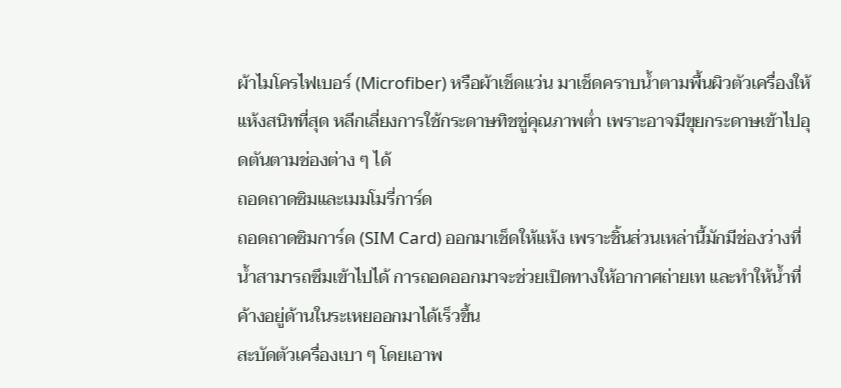ผ้าไมโครไฟเบอร์ (Microfiber) หรือผ้าเช็ดแว่น มาเช็ดคราบน้ำตามพื้นผิวตัวเครื่องให้แห้งสนิทที่สุด หลีกเลี่ยงการใช้กระดาษทิชชู่คุณภาพต่ำ เพราะอาจมีขุยกระดาษเข้าไปอุดตันตามช่องต่าง ๆ ได้
ถอดถาดซิมและเมมโมรี่การ์ด
ถอดถาดซิมการ์ด (SIM Card) ออกมาเช็ดให้แห้ง เพราะชิ้นส่วนเหล่านี้มักมีช่องว่างที่น้ำสามารถซึมเข้าไปได้ การถอดออกมาจะช่วยเปิดทางให้อากาศถ่ายเท และทำให้น้ำที่ค้างอยู่ด้านในระเหยออกมาได้เร็วขึ้น
สะบัดตัวเครื่องเบา ๆ โดยเอาพ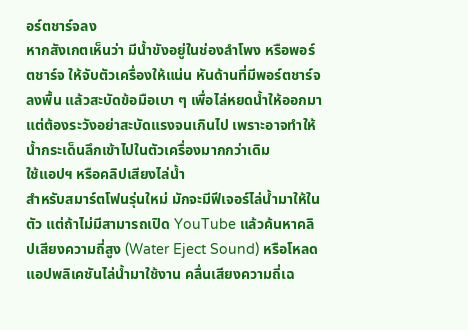อร์ตชาร์จลง
หากสังเกตเห็นว่า มีน้ำขังอยู่ในช่องลำโพง หรือพอร์ตชาร์จ ให้จับตัวเครื่องให้แน่น หันด้านที่มีพอร์ตชาร์จลงพื้น แล้วสะบัดข้อมือเบา ๆ เพื่อไล่หยดน้ำให้ออกมา แต่ต้องระวังอย่าสะบัดแรงจนเกินไป เพราะอาจทำให้น้ำกระเด็นลึกเข้าไปในตัวเครื่องมากกว่าเดิม
ใช้แอปฯ หรือคลิปเสียงไล่น้ำ
สำหรับสมาร์ตโฟนรุ่นใหม่ มักจะมีฟีเจอร์ไล่น้ำมาให้ในตัว แต่ถ้าไม่มีสามารถเปิด YouTube แล้วค้นหาคลิปเสียงความถี่สูง (Water Eject Sound) หรือโหลดแอปพลิเคชันไล่น้ำมาใช้งาน คลื่นเสียงความถี่เฉ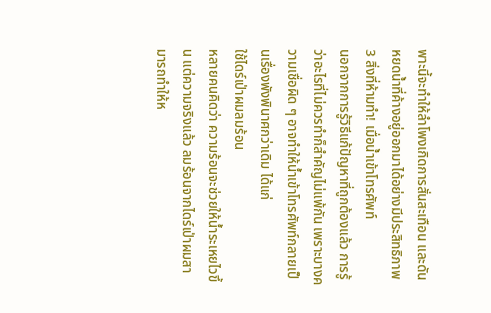พาะนี้จะทำให้ลำโพงเกิดการสั่นสะเทือน และดันหยดน้ำที่ค้างอยู่ออกมาได้อย่างมีประสิทธิภาพ
3 สิ่งที่ห้ามทำ! เมื่อน้ำเข้าโทรศัพท์
นอกจากการรู้วิธีแก้ปัญหาที่ถูกต้องแล้ว การรู้ว่าอะไรที่ไม่ควรทำก็สำคัญไม่แพ้กัน เพราะบางความเชื่อผิด ๆ อาจทำให้น้ำเข้าโทรศัพท์กลายเป็นเรื่องพังพินาศกว่าเดิม ได้แก่
ใช้ไดร์เป่าผมลมร้อน
หลายคนคิดว่า ความร้อนจะช่วยให้น้ำระเหยไวขึ้น แต่ความจริงแล้ว ลมร้อนจากไดร์เป่าผมสามารถทำให้ห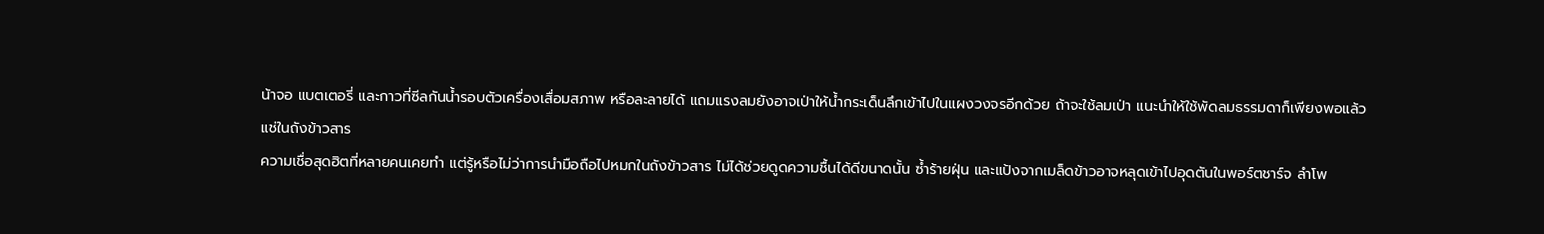น้าจอ แบตเตอรี่ และกาวที่ซีลกันน้ำรอบตัวเครื่องเสื่อมสภาพ หรือละลายได้ แถมแรงลมยังอาจเป่าให้น้ำกระเด็นลึกเข้าไปในแผงวงจรอีกด้วย ถ้าจะใช้ลมเป่า แนะนำให้ใช้พัดลมธรรมดาก็เพียงพอแล้ว
แช่ในถังข้าวสาร
ความเชื่อสุดฮิตที่หลายคนเคยทำ แต่รู้หรือไม่ว่าการนำมือถือไปหมกในถังข้าวสาร ไม่ได้ช่วยดูดความชื้นได้ดีขนาดนั้น ซ้ำร้ายฝุ่น และแป้งจากเมล็ดข้าวอาจหลุดเข้าไปอุดตันในพอร์ตชาร์จ ลำโพ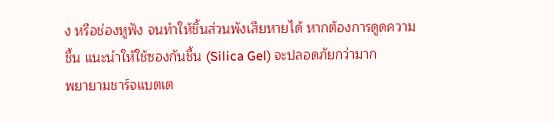ง หรือช่องหูฟัง จนทำให้ชิ้นส่วนพังเสียหายได้ หากต้องการดูดความชื้น แนะนำให้ใช้ซองกันชื้น (Silica Gel) จะปลอดภัยกว่ามาก
พยายามชาร์จแบตเต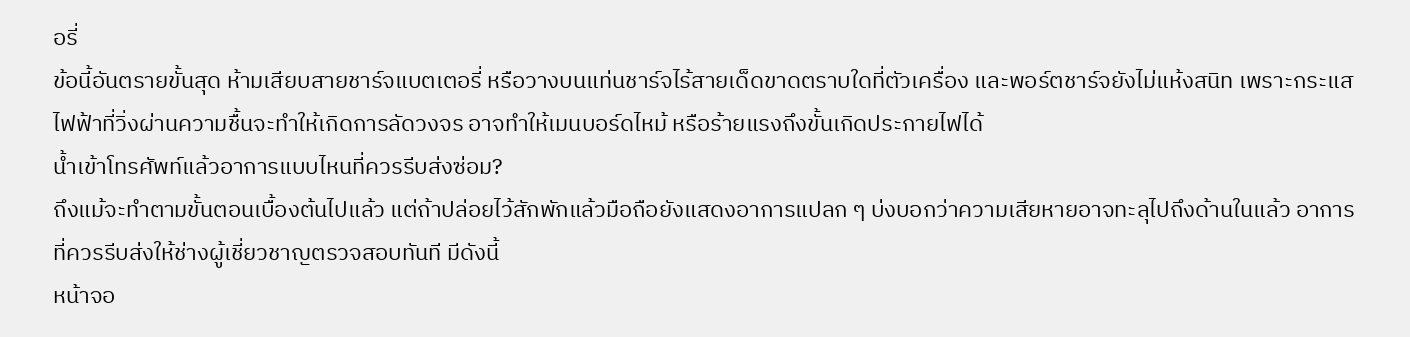อรี่
ข้อนี้อันตรายขั้นสุด ห้ามเสียบสายชาร์จแบตเตอรี่ หรือวางบนแท่นชาร์จไร้สายเด็ดขาดตราบใดที่ตัวเครื่อง และพอร์ตชาร์จยังไม่แห้งสนิท เพราะกระแสไฟฟ้าที่วิ่งผ่านความชื้นจะทำให้เกิดการลัดวงจร อาจทำให้เมนบอร์ดไหม้ หรือร้ายแรงถึงขั้นเกิดประกายไฟได้
น้ำเข้าโทรศัพท์แล้วอาการแบบไหนที่ควรรีบส่งซ่อม?
ถึงแม้จะทำตามขั้นตอนเบื้องต้นไปแล้ว แต่ถ้าปล่อยไว้สักพักแล้วมือถือยังแสดงอาการแปลก ๆ บ่งบอกว่าความเสียหายอาจทะลุไปถึงด้านในแล้ว อาการที่ควรรีบส่งให้ช่างผู้เชี่ยวชาญตรวจสอบทันที มีดังนี้
หน้าจอ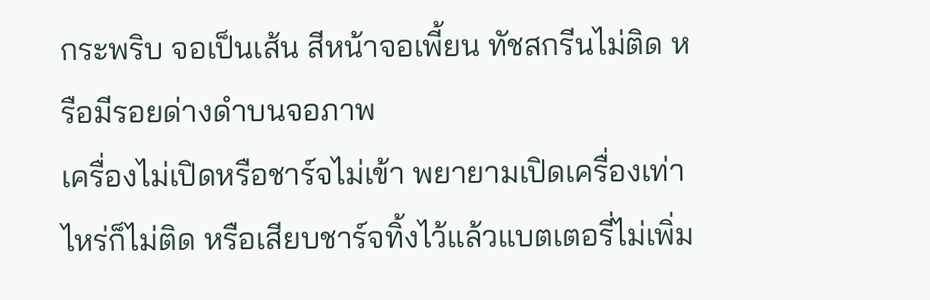กระพริบ จอเป็นเส้น สีหน้าจอเพี้ยน ทัชสกรีนไม่ติด หรือมีรอยด่างดำบนจอภาพ
เครื่องไม่เปิดหรือชาร์จไม่เข้า พยายามเปิดเครื่องเท่าไหร่ก็ไม่ติด หรือเสียบชาร์จทิ้งไว้แล้วแบตเตอรี่ไม่เพิ่ม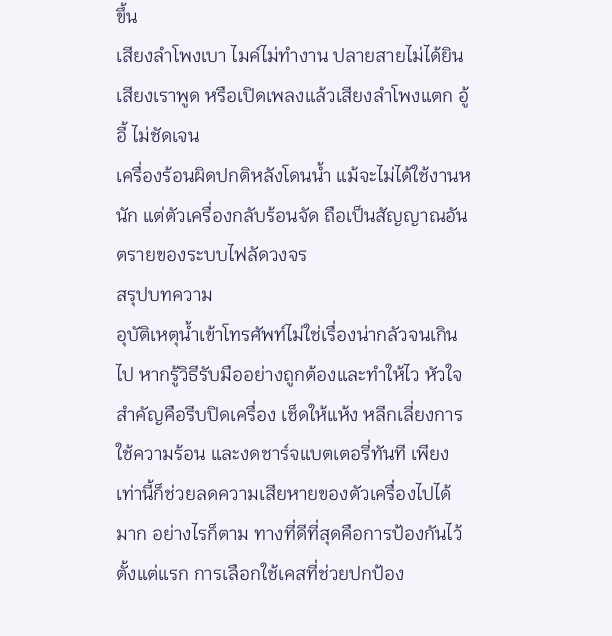ขึ้น
เสียงลำโพงเบา ไมค์ไม่ทำงาน ปลายสายไม่ได้ยินเสียงเราพูด หรือเปิดเพลงแล้วเสียงลำโพงแตก อู้อี้ ไม่ชัดเจน
เครื่องร้อนผิดปกติหลังโดนน้ำ แม้จะไม่ได้ใช้งานหนัก แต่ตัวเครื่องกลับร้อนจัด ถือเป็นสัญญาณอันตรายของระบบไฟลัดวงจร
สรุปบทความ
อุบัติเหตุน้ำเข้าโทรศัพท์ไม่ใช่เรื่องน่ากลัวจนเกินไป หากรู้วิธีรับมืออย่างถูกต้องและทำให้ไว หัวใจสำคัญคือรีบปิดเครื่อง เช็ดให้แห้ง หลีกเลี่ยงการใช้ความร้อน และงดชาร์จแบตเตอรี่ทันที เพียงเท่านี้ก็ช่วยลดความเสียหายของตัวเครื่องไปได้มาก อย่างไรก็ตาม ทางที่ดีที่สุดคือการป้องกันไว้ตั้งแต่แรก การเลือกใช้เคสที่ช่วยปกป้อง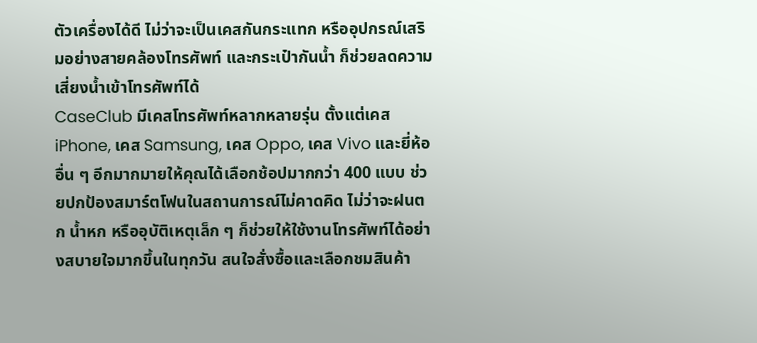ตัวเครื่องได้ดี ไม่ว่าจะเป็นเคสกันกระแทก หรืออุปกรณ์เสริมอย่างสายคล้องโทรศัพท์ และกระเป๋ากันน้ำ ก็ช่วยลดความเสี่ยงน้ำเข้าโทรศัพท์ได้
CaseClub มีเคสโทรศัพท์หลากหลายรุ่น ตั้งแต่เคส iPhone, เคส Samsung, เคส Oppo, เคส Vivo และยี่ห้ออื่น ๆ อีกมากมายให้คุณได้เลือกช้อปมากกว่า 400 แบบ ช่วยปกป้องสมาร์ตโฟนในสถานการณ์ไม่คาดคิด ไม่ว่าจะฝนตก น้ำหก หรืออุบัติเหตุเล็ก ๆ ก็ช่วยให้ใช้งานโทรศัพท์ได้อย่างสบายใจมากขึ้นในทุกวัน สนใจสั่งซื้อและเลือกชมสินค้า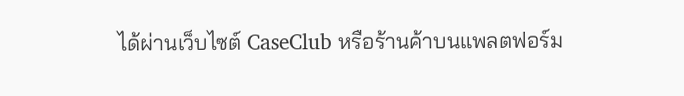ได้ผ่านเว็บไซต์ CaseClub หรือร้านค้าบนแพลตฟอร์ม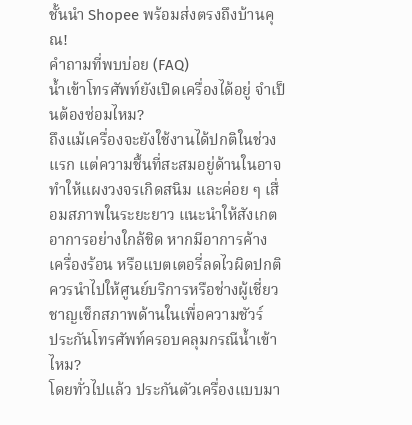ชั้นนำ Shopee พร้อมส่งตรงถึงบ้านคุณ!
คำถามที่พบบ่อย (FAQ)
น้ำเข้าโทรศัพท์ยังเปิดเครื่องได้อยู่ จำเป็นต้องซ่อมไหม?
ถึงแม้เครื่องจะยังใช้งานได้ปกติในช่วงแรก แต่ความชื้นที่สะสมอยู่ด้านในอาจทำให้แผงวงจรเกิดสนิม และค่อย ๆ เสื่อมสภาพในระยะยาว แนะนำให้สังเกตอาการอย่างใกล้ชิด หากมีอาการค้าง เครื่องร้อน หรือแบตเตอรี่ลดไวผิดปกติ ควรนำไปให้ศูนย์บริการหรือช่างผู้เชี่ยวชาญเช็กสภาพด้านในเพื่อความชัวร์
ประกันโทรศัพท์ครอบคลุมกรณีน้ำเข้าไหม?
โดยทั่วไปแล้ว ประกันตัวเครื่องแบบมา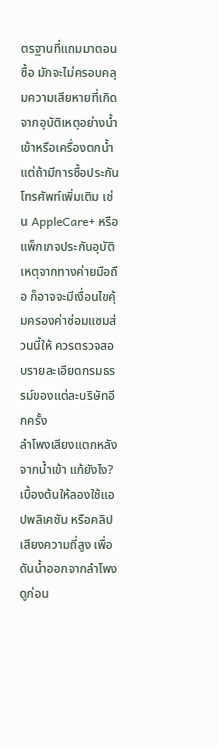ตรฐานที่แถมมาตอนซื้อ มักจะไม่ครอบคลุมความเสียหายที่เกิดจากอุบัติเหตุอย่างน้ำเข้าหรือเครื่องตกน้ำ แต่ถ้ามีการซื้อประกันโทรศัพท์เพิ่มเติม เช่น AppleCare+ หรือแพ็กเกจประกันอุบัติเหตุจากทางค่ายมือถือ ก็อาจจะมีเงื่อนไขคุ้มครองค่าซ่อมแซมส่วนนี้ให้ ควรตรวจสอบรายละเอียดกรมธรรม์ของแต่ละบริษัทอีกครั้ง
ลำโพงเสียงแตกหลังจากน้ำเข้า แก้ยังไง?
เบื้องต้นให้ลองใช้แอปพลิเคชัน หรือคลิปเสียงความถี่สูง เพื่อดันน้ำออกจากลำโพงดูก่อน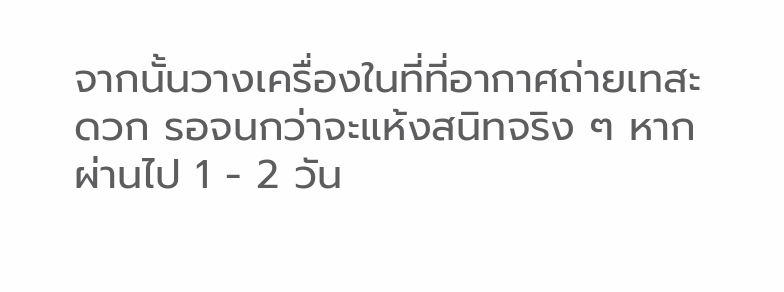จากนั้นวางเครื่องในที่ที่อากาศถ่ายเทสะดวก รอจนกว่าจะแห้งสนิทจริง ๆ หากผ่านไป 1 - 2 วัน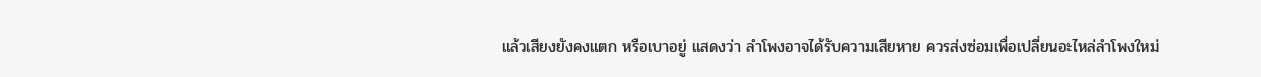แล้วเสียงยังคงแตก หรือเบาอยู่ แสดงว่า ลำโพงอาจได้รับความเสียหาย ควรส่งซ่อมเพื่อเปลี่ยนอะไหล่ลำโพงใหม่